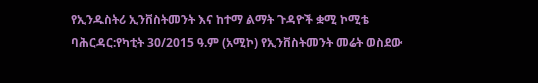የኢንዱስትሪ ኢንቨስትመንት እና ከተማ ልማት ጉዳዮች ቋሚ ኮሚቴ ባሕርዳር:የካቲት 30/2015 ዓ.ም (አሚኮ) የኢንቨስትመንት መሬት ወስደው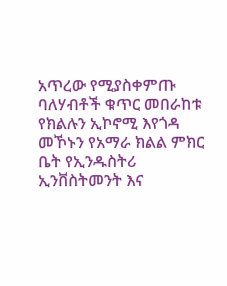አጥረው የሚያስቀምጡ ባለሃብቶች ቁጥር መበራከቱ የክልሉን ኢኮኖሚ እየጎዳ መኾኑን የአማራ ክልል ምክር ቤት የኢንዱስትሪ ኢንቨስትመንት እና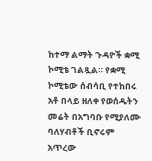ከተማ ልማት ጉዳዮች ቋሚ ኮሚቴ ገልጿል። የቋሚ ኮሚቴው ሰብሳቢ የተከበሩ አቶ በላይ ዘለቀ የወሰዱትን መሬት በአግባቡ የሚያለሙ ባለሃብቶች ቢኖሩም አጥረው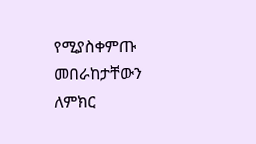የሚያስቀምጡ መበራከታቸውን ለምክር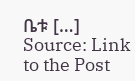ቤቱ […]
Source: Link to the Post